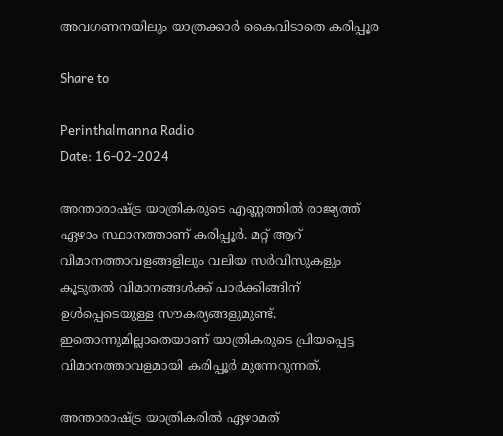അവഗണനയിലും യാത്രക്കാര്‍ കൈവിടാതെ കരിപ്പൂര

Share to

Perinthalmanna Radio
Date: 16-02-2024

അന്താരാഷ്ട്ര യാത്രികരുടെ എണ്ണത്തില്‍ രാജ്യത്ത് ഏഴാം സ്ഥാനത്താണ് കരിപ്പൂർ. മറ്റ് ആറ് വിമാനത്താവളങ്ങളിലും വലിയ സർവിസുകളും കൂടുതല്‍ വിമാനങ്ങള്‍ക്ക് പാർക്കിങ്ങിന് ഉള്‍പ്പെടെയുള്ള സൗകര്യങ്ങളുമുണ്ട്. ഇതൊന്നുമില്ലാതെയാണ് യാത്രികരുടെ പ്രിയപ്പെട്ട വിമാനത്താവളമായി കരിപ്പൂർ മുന്നേറുന്നത്.

അന്താരാഷ്ട്ര യാത്രികരില്‍ ഏഴാമത്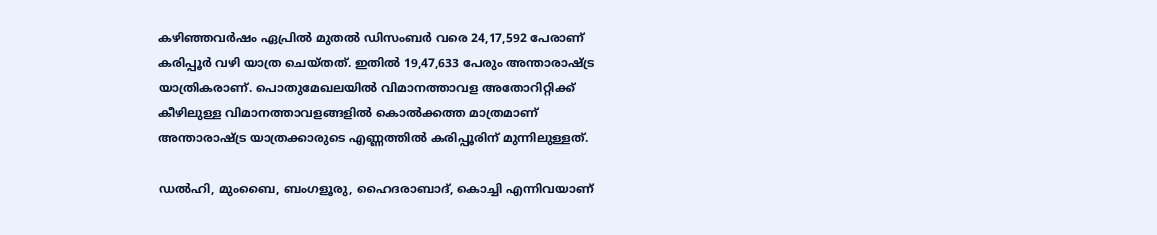കഴിഞ്ഞവർഷം ഏപ്രില്‍ മുതല്‍ ഡിസംബർ വരെ 24,17,592 പേരാണ് കരിപ്പൂർ വഴി യാത്ര ചെയ്തത്. ഇതില്‍ 19,47,633 പേരും അന്താരാഷ്ട്ര യാത്രികരാണ്. പൊതുമേഖലയില്‍ വിമാനത്താവള അതോറിറ്റിക്ക് കീഴിലുള്ള വിമാനത്താവളങ്ങളില്‍ കൊല്‍ക്കത്ത മാത്രമാണ് അന്താരാഷ്ട്ര യാത്രക്കാരുടെ എണ്ണത്തില്‍ കരിപ്പൂരിന് മുന്നിലുള്ളത്.

ഡല്‍ഹി, മുംബൈ, ബംഗളൂരു, ഹൈദരാബാദ്, കൊച്ചി എന്നിവയാണ്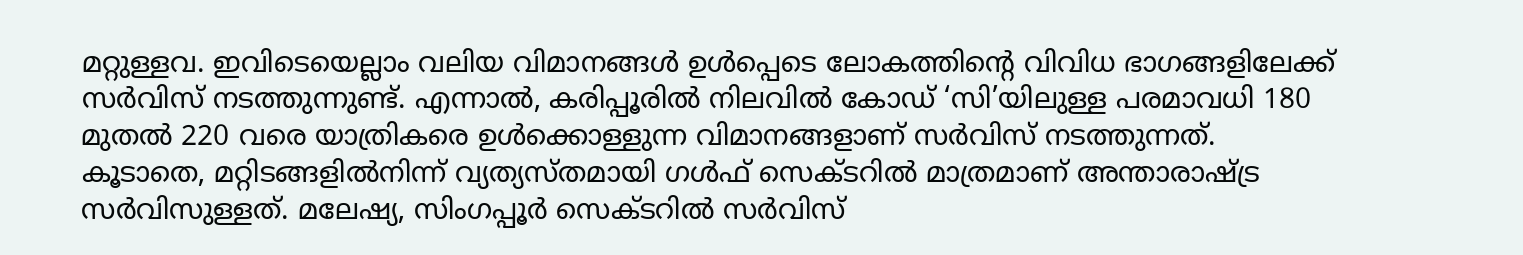മറ്റുള്ളവ. ഇവിടെയെല്ലാം വലിയ വിമാനങ്ങള്‍ ഉള്‍പ്പെടെ ലോകത്തിന്റെ വിവിധ ഭാഗങ്ങളിലേക്ക് സർവിസ് നടത്തുന്നുണ്ട്. എന്നാല്‍, കരിപ്പൂരില്‍ നിലവില്‍ കോഡ് ‘സി’യിലുള്ള പരമാവധി 180 മുതല്‍ 220 വരെ യാത്രികരെ ഉള്‍ക്കൊള്ളുന്ന വിമാനങ്ങളാണ് സർവിസ് നടത്തുന്നത്. കൂടാതെ, മറ്റിടങ്ങളില്‍നിന്ന് വ്യത്യസ്തമായി ഗള്‍ഫ് സെക്ടറില്‍ മാത്രമാണ് അന്താരാഷ്ട്ര സർവിസുള്ളത്. മലേഷ്യ, സിംഗപ്പൂർ സെക്ടറില്‍ സർവിസ്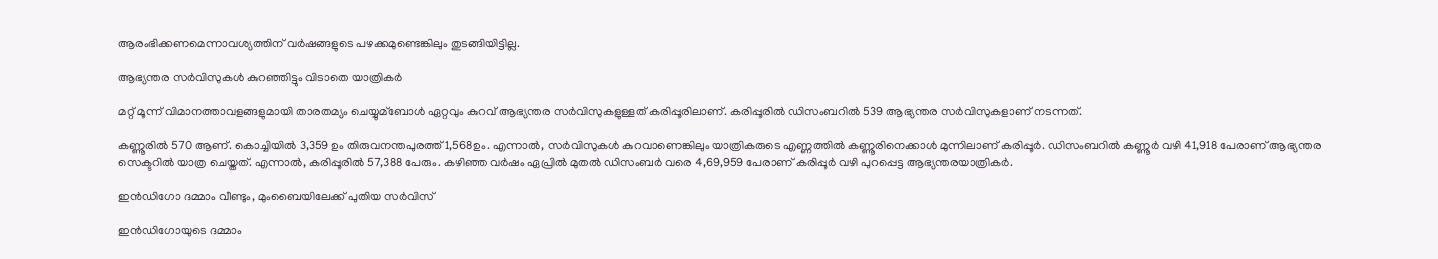ആരംഭിക്കണമെന്നാവശ്യത്തിന് വർഷങ്ങളുടെ പഴക്കമുണ്ടെങ്കിലും തുടങ്ങിയിട്ടില്ല.

ആഭ്യന്തര സർവിസുകള്‍ കുറഞ്ഞിട്ടും വിടാതെ യാത്രികർ

മറ്റ് മൂന്ന് വിമാനത്താവളങ്ങളുമായി താരതമ്യം ചെയ്യുമ്ബോള്‍ ഏറ്റവും കുറവ് ആഭ്യന്തര സർവിസുകളുള്ളത് കരിപ്പൂരിലാണ്. കരിപ്പൂരില്‍ ഡിസംബറില്‍ 539 ആഭ്യന്തര സർവിസുകളാണ് നടന്നത്.

കണ്ണൂരില്‍ 570 ആണ്. കൊച്ചിയില്‍ 3,359 ഉം തിരുവനന്തപുരത്ത് 1,568ഉം. എന്നാല്‍, സർവിസുകള്‍ കുറവാണെങ്കിലും യാത്രികരുടെ എണ്ണത്തില്‍ കണ്ണൂരിനെക്കാള്‍ മുന്നിലാണ് കരിപ്പൂർ. ഡിസംബറില്‍ കണ്ണൂർ വഴി 41,918 പേരാണ് ആഭ്യന്തര സെക്ടറില്‍ യാത്ര ചെയ്തത്. എന്നാല്‍, കരിപ്പൂരില്‍ 57,388 പേരും. കഴിഞ്ഞ വർഷം ഏപ്രില്‍ മുതല്‍ ഡിസംബർ വരെ 4,69,959 പേരാണ് കരിപ്പൂർ വഴി പുറപ്പെട്ട ആഭ്യന്തരയാത്രികർ.

ഇൻഡിഗോ ദമ്മാം വീണ്ടും, മുംബൈയിലേക്ക് പുതിയ സർവിസ്

ഇൻഡിഗോയുടെ ദമ്മാം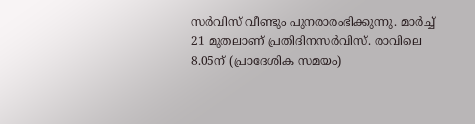സർവിസ് വീണ്ടും പുനരാരംഭിക്കുന്നു. മാർച്ച്‌ 21 മുതലാണ് പ്രതിദിനസർവിസ്. രാവിലെ 8.05ന് (പ്രാദേശിക സമയം)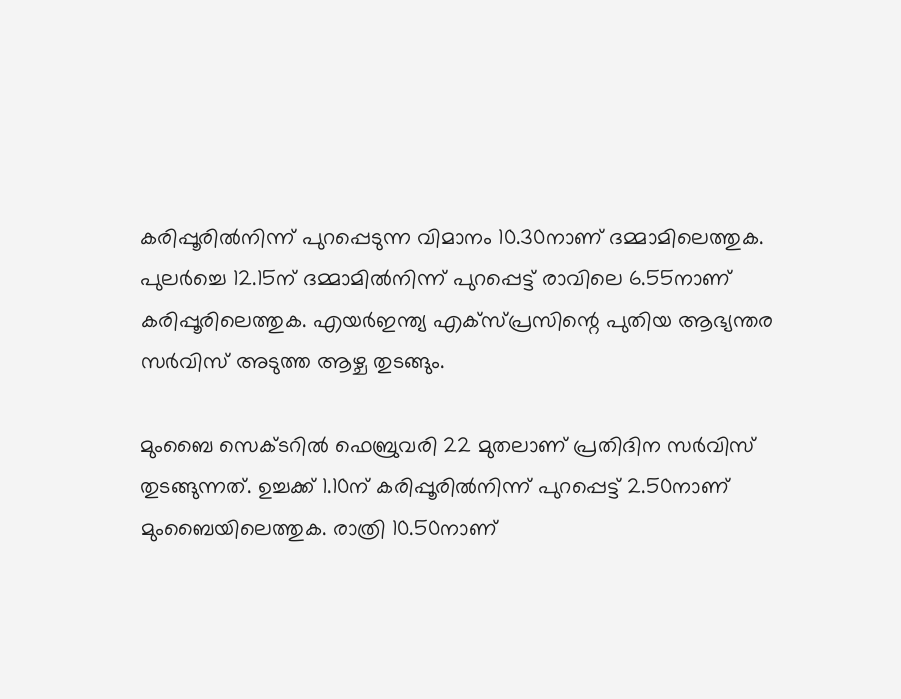കരിപ്പൂരില്‍നിന്ന് പുറപ്പെടുന്ന വിമാനം 10.30നാണ് ദമ്മാമിലെത്തുക. പുലർച്ചെ 12.15ന് ദമ്മാമില്‍നിന്ന് പുറപ്പെട്ട് രാവിലെ 6.55നാണ് കരിപ്പൂരിലെത്തുക. എയർഇന്ത്യ എക്സ്പ്രസിന്റെ പുതിയ ആഭ്യന്തര സർവിസ് അടുത്ത ആഴ്ച തുടങ്ങും.

മുംബൈ സെക്ടറില്‍ ഫെബ്രുവരി 22 മുതലാണ് പ്രതിദിന സർവിസ് തുടങ്ങുന്നത്. ഉച്ചക്ക് 1.10ന് കരിപ്പൂരില്‍നിന്ന് പുറപ്പെട്ട് 2.50നാണ് മുംബൈയിലെത്തുക. രാത്രി 10.50നാണ്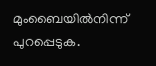മുംബൈയില്‍നിന്ന് പുറപ്പെടുക.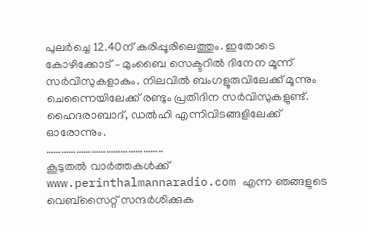പുലർച്ചെ 12.40ന് കരിപ്പൂരിലെത്തും. ഇതോടെ കോഴിക്കോട് – മുംബൈ സെക്ടറില്‍ ദിനേന മൂന്ന് സർവിസുകളാകും. നിലവില്‍ ബംഗളൂരുവിലേക്ക് മൂന്നും ചെന്നൈയിലേക്ക് രണ്ടും പ്രതിദിന സർവിസുകളുണ്ട്. ഹൈദരാബാദ്, ഡല്‍ഹി എന്നിവിടങ്ങളിലേക്ക് ഓരോന്നും.
………………………………………..
കൂടുതൽ വാർത്തകൾക്ക് www.perinthalmannaradio.com എന്ന ഞങ്ങളുടെ വെബ്സൈറ്റ് സന്ദര്‍ശിക്കുക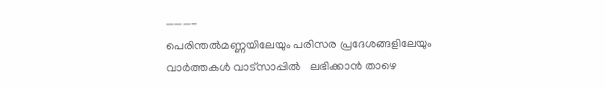———-
പെരിന്തൽമണ്ണയിലേയും പരിസര പ്രദേശങ്ങളിലേയും വാർത്തകൾ വാട്സാപ്പിൽ   ലഭിക്കാൻ താഴെ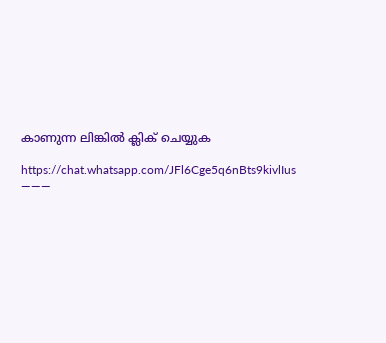കാണുന്ന ലിങ്കിൽ ക്ലിക് ചെയ്യുക

https://chat.whatsapp.com/JFl6Cge5q6nBts9kivlIus
———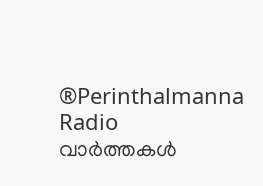®Perinthalmanna Radio
വാർത്തകൾ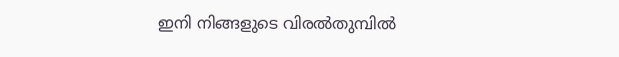ഇനി നിങ്ങളുടെ വിരൽതുമ്പിൽ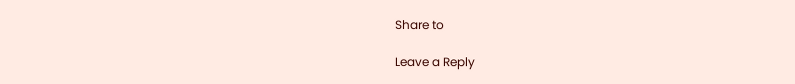Share to

Leave a Reply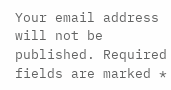Your email address will not be published. Required fields are marked *